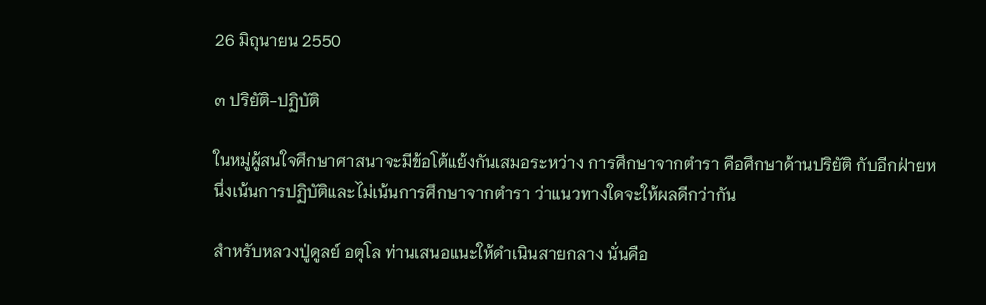26 มิถุนายน 2550

๓ ปริยัติ-ปฏิบัติ

ในหมู่ผู้สนใจศึกษาศาสนาจะมีข้อโต้แย้งกันเสมอระหว่าง การศึกษาจากตำรา คือศึกษาด้านปริยัติ กับอีกฝ่ายหนึ่งเน้นการปฏิบัติและไม่เน้นการศึกษาจากตำรา ว่าแนวทางใดจะให้ผลดีกว่ากัน

สำหรับหลวงปู่ดูลย์ อตุโล ท่านเสนอแนะให้ดำเนินสายกลาง นั่นคือ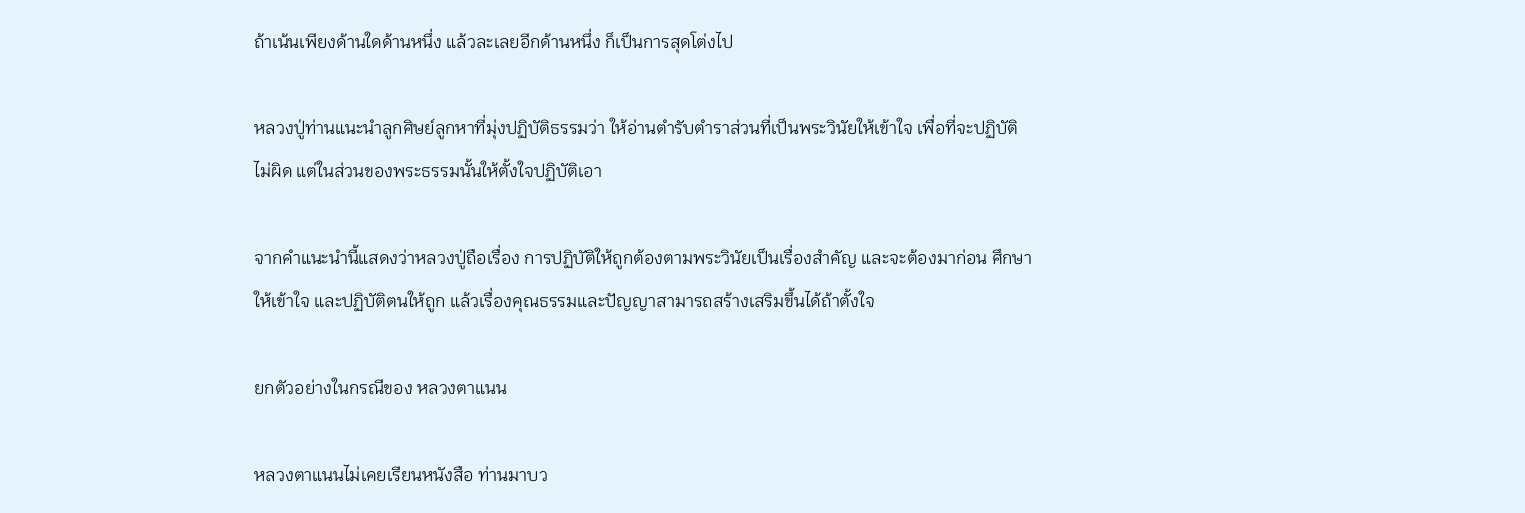ถ้าเน้นเพียงด้านใดด้านหนึ่ง แล้วละเลยอีกด้านหนึ่ง ก็เป็นการสุดโต่งไป

หลวงปู่ท่านแนะนำลูกศิษย์ลูกหาที่มุ่งปฏิบัติธรรมว่า ให้อ่านตำรับตำราส่วนที่เป็นพระวินัยให้เข้าใจ เพื่อที่จะปฏิบัติไม่ผิด แต่ในส่วนของพระธรรมนั้นให้ตั้งใจปฏิบัติเอา

จากคำแนะนำนี้แสดงว่าหลวงปู่ถือเรื่อง การปฏิบัติให้ถูกต้องตามพระวินัยเป็นเรื่องสำคัญ และจะต้องมาก่อน ศึกษาให้เข้าใจ และปฏิบัติตนให้ถูก แล้วเรื่องคุณธรรมและปัญญาสามารถสร้างเสริมขึ้นได้ถ้าตั้งใจ

ยกตัวอย่างในกรณีของ หลวงตาแนน

หลวงตาแนนไม่เคยเรียนหนังสือ ท่านมาบว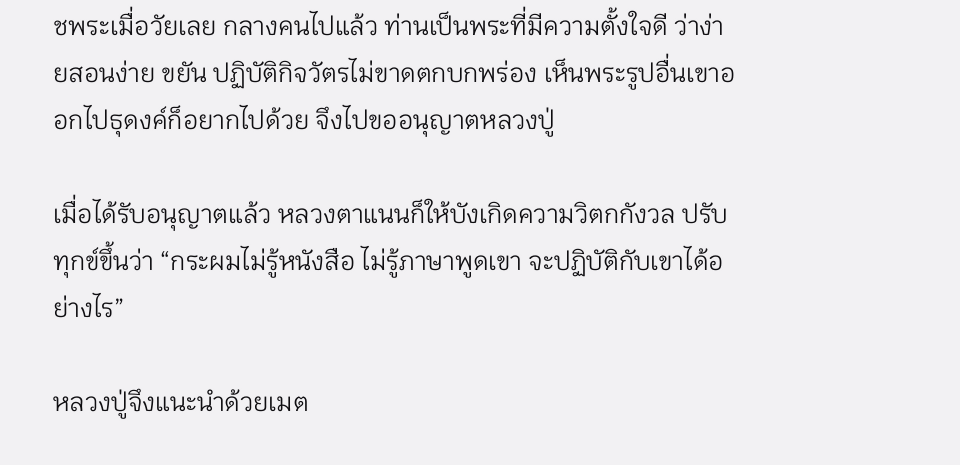ชพระเมื่อวัยเลย กลางคนไปแล้ว ท่านเป็นพระที่มีความตั้งใจดี ว่าง่ายสอนง่าย ขยัน ปฏิบัติกิจวัตรไม่ขาดตกบกพร่อง เห็นพระรูปอื่นเขาออกไปธุดงค์ก็อยากไปด้วย จึงไปขออนุญาตหลวงปู่

เมื่อได้รับอนุญาตแล้ว หลวงตาแนนก็ให้บังเกิดความวิตกกังวล ปรับทุกข์ขึ้นว่า “กระผมไม่รู้หนังสือ ไม่รู้ภาษาพูดเขา จะปฏิบัติกับเขาได้อย่างไร”

หลวงปู่จึงแนะนำด้วยเมต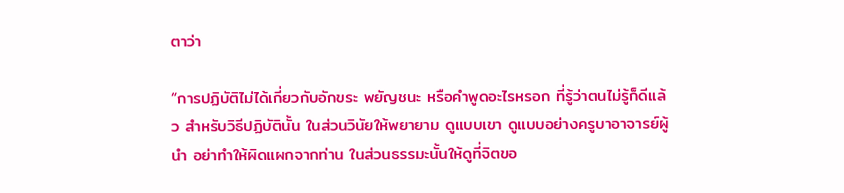ตาว่า

“การปฏิบัติไม่ได้เกี่ยวกับอักขระ พยัญชนะ หรือคำพูดอะไรหรอก ที่รู้ว่าตนไม่รู้ก็ดีแล้ว สำหรับวิธีปฏิบัตินั้น ในส่วนวินัยให้พยายาม ดูแบบเขา ดูแบบอย่างครูบาอาจารย์ผู้นำ อย่าทำให้ผิดแผกจากท่าน ในส่วนธรรมะนั้นให้ดูที่จิตขอ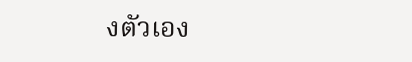งตัวเอง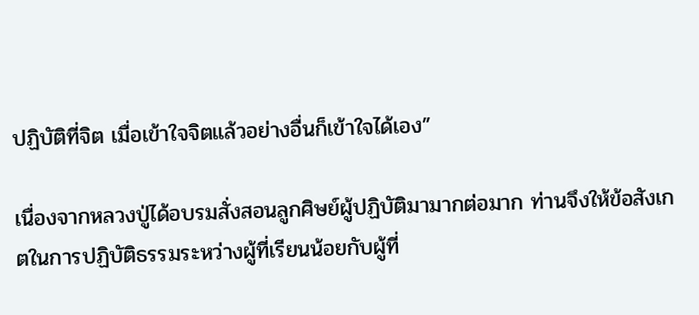ปฏิบัติที่จิต เมื่อเข้าใจจิตแล้วอย่างอื่นก็เข้าใจได้เอง”

เนื่องจากหลวงปู่ได้อบรมสั่งสอนลูกศิษย์ผู้ปฏิบัติมามากต่อมาก ท่านจึงให้ข้อสังเกตในการปฏิบัติธรรมระหว่างผู้ที่เรียนน้อยกับผู้ที่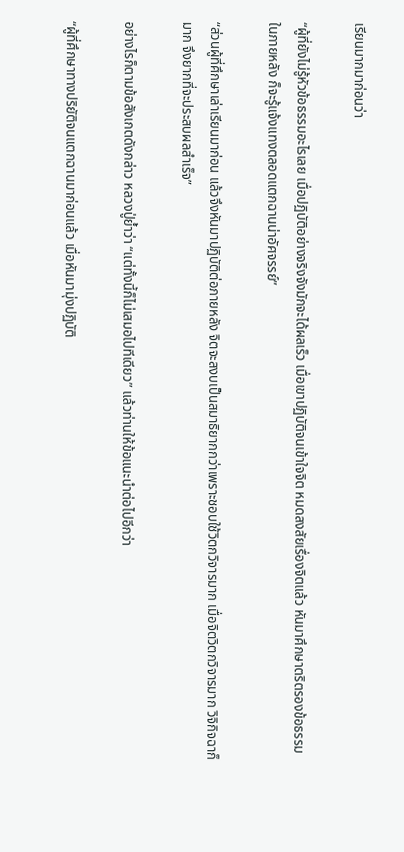เรียนมากมาก่อนว่า

“ผู้ที่ยังไม่รู้หัวข้อธรรมอะไรเลย เมื่อปฏิบัติอย่างจริงจังมักจะได้ผลเร็ว เมื่อเขาปฏิบัติจนเข้าใจจิต หมดสงสัยเรื่องจิตแล้ว หันมาศึกษาตริตรองข้อธรรมในภายหลัง ก็จะรู้แจ้งแทงตลอดแตกฉานน่าอัศจรรย์”

“ส่วนผู้ที่ศึกษาเล่าเรียนมาก่อน แล้วจึงหันมาปฏิบัติต่อภายหลัง จิตจะสงบเป็นสมาธิยากกว่าเพราะชอบใช้วิตกวิจารมาก เมื่อจิตวิตกวิจารมาก วิจิกิจฉาก็มาก จึงยากที่จะประสบผลสำเร็จ”

อย่างไรก็ตามข้อสังเกตดังกล่าว หลวงปู่ย้ำว่า “แต่ทั้งนี้ก็ไม่เสมอไปทีเดียว” แล้วท่านให้ข้อแนะนำต่อไปอีกว่า

“ผู้ที่ศึกษาทางปริยัติจนแตกฉานมาก่อนแล้ว เมื่อหันมามุ่งปฏิบัติ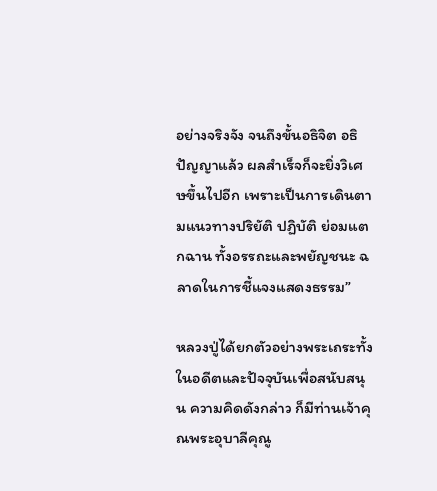อย่างจริงจัง จนถึงขั้นอธิจิต อธิปัญญาแล้ว ผลสำเร็จก็จะยิ่งวิเศษขึ้นไปอีก เพราะเป็นการเดินตามแนวทางปริยัติ ปฏิบัติ ย่อมแตกฉาน ทั้งอรรถะและพยัญชนะ ฉลาดในการชี้แจงแสดงธรรม”

หลวงปู่ได้ยกตัวอย่างพระเถระทั้งในอดีตและปัจจุบันเพื่อสนับสนุน ความคิดดังกล่าว ก็มีท่านเจ้าคุณพระอุบาลีคุณู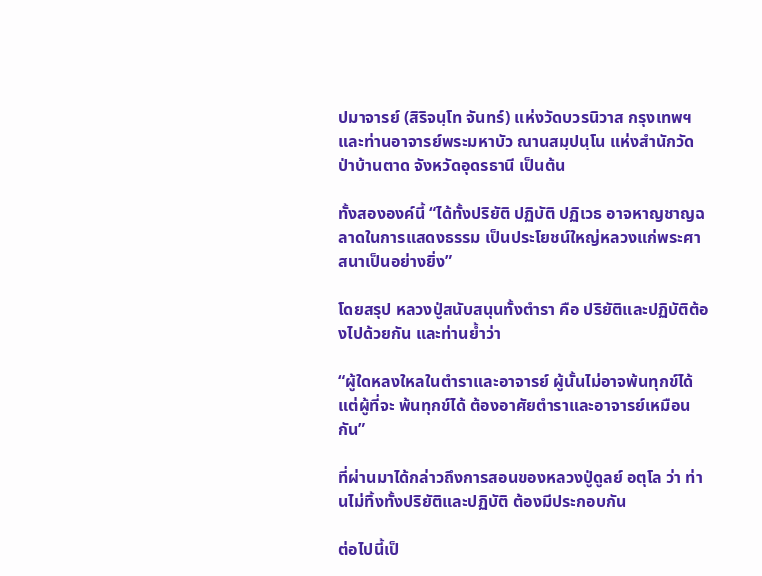ปมาจารย์ (สิริจนฺโท จันทร์) แห่งวัดบวรนิวาส กรุงเทพฯ และท่านอาจารย์พระมหาบัว ณานสมฺปนฺโน แห่งสำนักวัดป่าบ้านตาด จังหวัดอุดรธานี เป็นต้น

ทั้งสององค์นี้ “ได้ทั้งปริยัติ ปฏิบัติ ปฏิเวธ อาจหาญชาญฉลาดในการแสดงธรรม เป็นประโยชน์ใหญ่หลวงแก่พระศาสนาเป็นอย่างยิ่ง”

โดยสรุป หลวงปู่สนับสนุนทั้งตำรา คือ ปริยัติและปฏิบัติต้องไปด้วยกัน และท่านย้ำว่า

“ผู้ใดหลงใหลในตำราและอาจารย์ ผู้นั้นไม่อาจพ้นทุกข์ได้ แต่ผู้ที่จะ พ้นทุกข์ได้ ต้องอาศัยตำราและอาจารย์เหมือนกัน”

ที่ผ่านมาได้กล่าวถึงการสอนของหลวงปู่ดูลย์ อตุโล ว่า ท่านไม่ทิ้งทั้งปริยัติและปฏิบัติ ต้องมีประกอบกัน

ต่อไปนี้เป็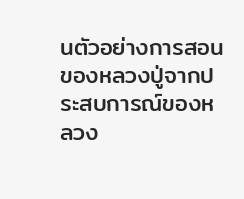นตัวอย่างการสอนของหลวงปู่จากประสบการณ์ของหลวง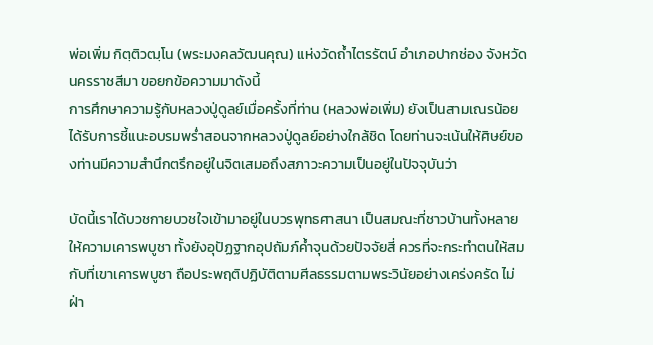พ่อเพิ่ม กิตฺติวฒฺโน (พระมงคลวัฒนคุณ) แห่งวัดถ้ำไตรรัตน์ อำเภอปากช่อง จังหวัดนครราชสีมา ขอยกข้อความมาดังนี้
การศึกษาความรู้กับหลวงปู่ดูลย์เมื่อครั้งที่ท่าน (หลวงพ่อเพิ่ม) ยังเป็นสามเณรน้อย ได้รับการชี้แนะอบรมพร่ำสอนจากหลวงปู่ดูลย์อย่างใกล้ชิด โดยท่านจะเน้นให้ศิษย์ของท่านมีความสำนึกตรึกอยู่ในจิตเสมอถึงสภาวะความเป็นอยู่ในปัจจุบันว่า

บัดนี้เราได้บวชกายบวชใจเข้ามาอยู่ในบวรพุทธศาสนา เป็นสมณะที่ชาวบ้านทั้งหลายให้ความเคารพบูชา ทั้งยังอุปัฏฐากอุปถัมภ์ค้ำจุนด้วยปัจจัยสี่ ควรที่จะกระทำตนให้สมกับที่เขาเคารพบูชา ถือประพฤติปฏิบัติตามศีลธรรมตามพระวินัยอย่างเคร่งครัด ไม่ฝ่า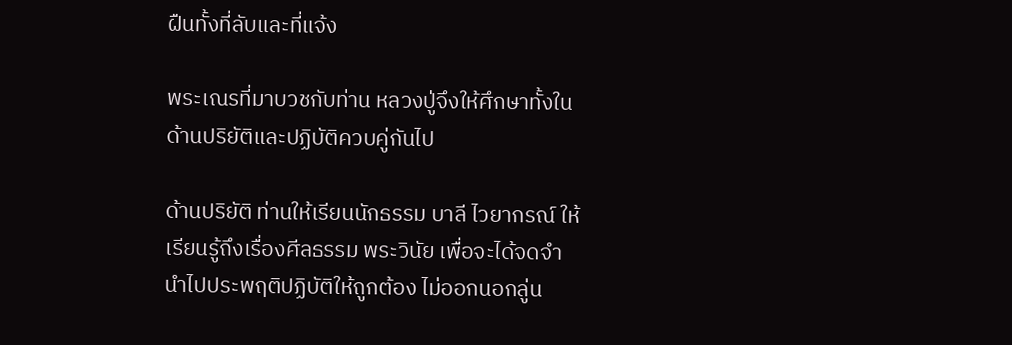ฝืนทั้งที่ลับและที่แจ้ง

พระเณรที่มาบวชกับท่าน หลวงปู่จึงให้ศึกษาทั้งในด้านปริยัติและปฏิบัติควบคู่กันไป

ด้านปริยัติ ท่านให้เรียนนักธรรม บาลี ไวยากรณ์ ให้เรียนรู้ถึงเรื่องศีลธรรม พระวินัย เพื่อจะได้จดจำนำไปประพฤติปฏิบัติให้ถูกต้อง ไม่ออกนอกลู่น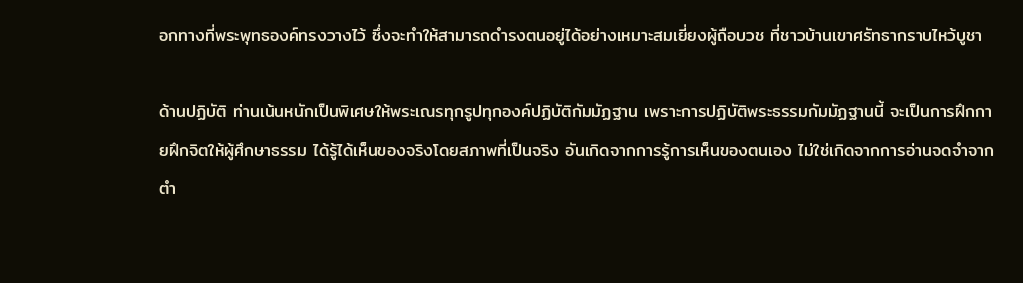อกทางที่พระพุทธองค์ทรงวางไว้ ซึ่งจะทำให้สามารถดำรงตนอยู่ได้อย่างเหมาะสมเยี่ยงผู้ถือบวช ที่ชาวบ้านเขาศรัทธากราบไหว้บูชา

ด้านปฏิบัติ ท่านเน้นหนักเป็นพิเศษให้พระเณรทุกรูปทุกองค์ปฏิบัติกัมมัฏฐาน เพราะการปฏิบัติพระธรรมกัมมัฏฐานนี้ จะเป็นการฝึกกายฝึกจิตให้ผู้ศึกษาธรรม ได้รู้ได้เห็นของจริงโดยสภาพที่เป็นจริง อันเกิดจากการรู้การเห็นของตนเอง ไม่ใช่เกิดจากการอ่านจดจำจากตำ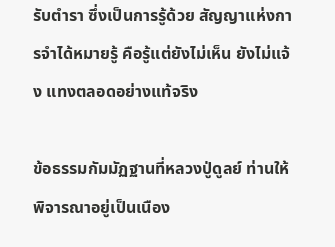รับตำรา ซึ่งเป็นการรู้ด้วย สัญญาแห่งการจำได้หมายรู้ คือรู้แต่ยังไม่เห็น ยังไม่แจ้ง แทงตลอดอย่างแท้จริง

ข้อธรรมกัมมัฏฐานที่หลวงปู่ดูลย์ ท่านให้พิจารณาอยู่เป็นเนือง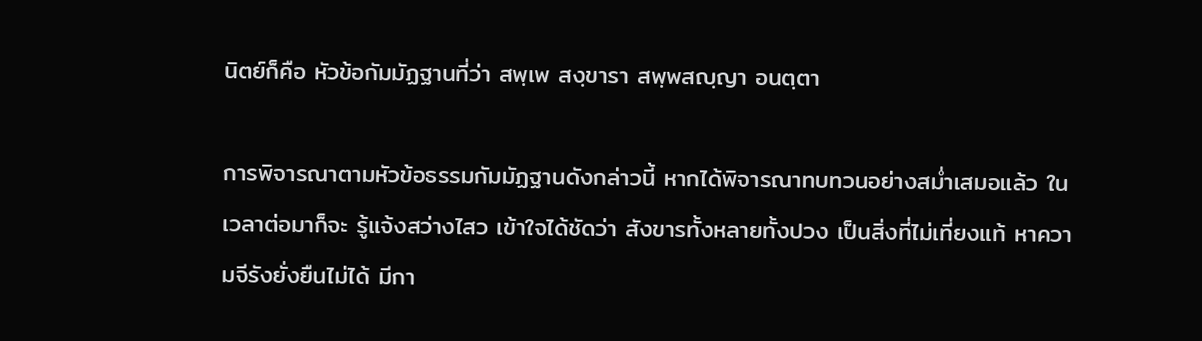นิตย์ก็คือ หัวข้อกัมมัฏฐานที่ว่า สพฺเพ สงฺขารา สพฺพสญฺญา อนตฺตา

การพิจารณาตามหัวข้อธรรมกัมมัฏฐานดังกล่าวนี้ หากได้พิจารณาทบทวนอย่างสม่ำเสมอแล้ว ในเวลาต่อมาก็จะ รู้แจ้งสว่างไสว เข้าใจได้ชัดว่า สังขารทั้งหลายทั้งปวง เป็นสิ่งที่ไม่เที่ยงแท้ หาความจีรังยั่งยืนไม่ได้ มีกา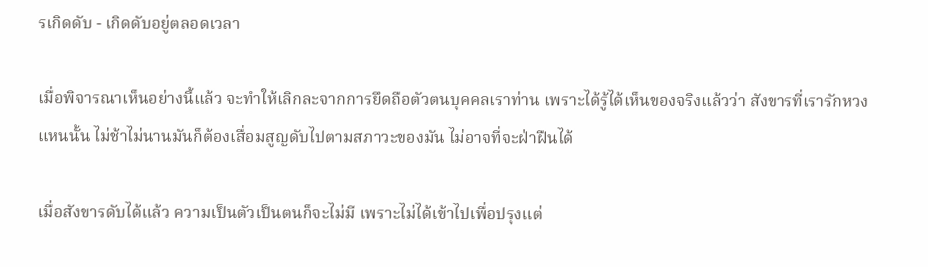รเกิดดับ - เกิดดับอยู่ตลอดเวลา

เมื่อพิจารณาเห็นอย่างนี้แล้ว จะทำให้เลิกละจากการยึดถือตัวตนบุคคลเราท่าน เพราะได้รู้ได้เห็นของจริงแล้วว่า สังขารที่เรารักหวงแหนนั้น ไม่ช้าไม่นานมันก็ต้องเสื่อมสูญดับไปตามสภาวะของมัน ไม่อาจที่จะฝ่าฝืนได้

เมื่อสังขารดับได้แล้ว ความเป็นตัวเป็นตนก็จะไม่มี เพราะไม่ได้เข้าไปเพื่อปรุงแต่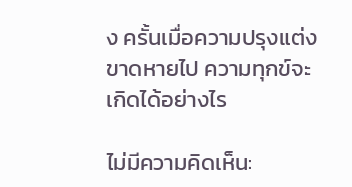ง ครั้นเมื่อความปรุงแต่งขาดหายไป ความทุกข์จะเกิดได้อย่างไร

ไม่มีความคิดเห็น: